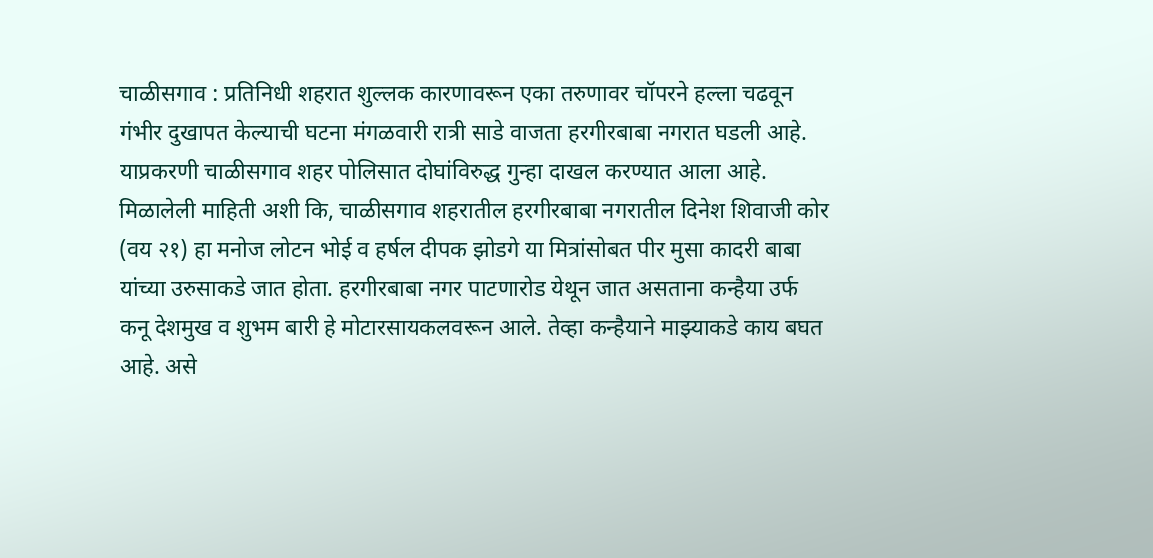चाळीसगाव : प्रतिनिधी शहरात शुल्लक कारणावरून एका तरुणावर चॉपरने हल्ला चढवून गंभीर दुखापत केल्याची घटना मंगळवारी रात्री साडे वाजता हरगीरबाबा नगरात घडली आहे. याप्रकरणी चाळीसगाव शहर पोलिसात दोघांविरुद्ध गुन्हा दाखल करण्यात आला आहे. मिळालेली माहिती अशी कि, चाळीसगाव शहरातील हरगीरबाबा नगरातील दिनेश शिवाजी कोर (वय २१) हा मनोज लोटन भोई व हर्षल दीपक झोडगे या मित्रांसोबत पीर मुसा कादरी बाबा यांच्या उरुसाकडे जात होता. हरगीरबाबा नगर पाटणारोड येथून जात असताना कन्हैया उर्फ कनू देशमुख व शुभम बारी हे मोटारसायकलवरून आले. तेव्हा कन्हैयाने माझ्याकडे काय बघत आहे. असे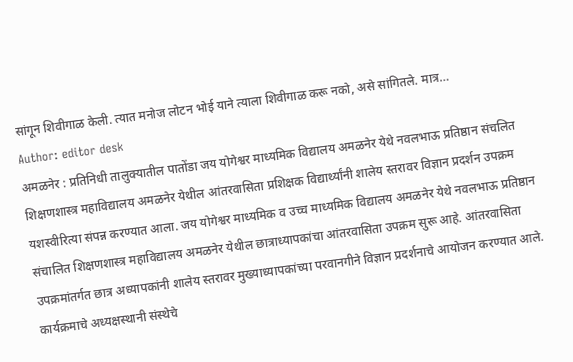सांगून शिवीगाळ केली. त्यात मनोज लोटन भोई याने त्याला शिवीगाळ करू नको, असे सांगितले. मात्र…
Author: editor desk
अमळनेर : प्रतिनिधी तालुक्यातील पातोंडा जय योगेश्वर माध्यमिक विद्यालय अमळनेर येथे नवलभाऊ प्रतिष्ठान संचलित शिक्षणशास्त्र महाविद्यालय अमळनेर येथील आंतरवासिता प्रशिक्षक विद्यार्थ्यांनी शालेय स्तरावर विज्ञान प्रदर्शन उपक्रम यशस्वीरित्या संपन्न करण्यात आला. जय योगेश्वर माध्यमिक व उच्च माध्यमिक विद्यालय अमळनेर येथे नवलभाऊ प्रतिष्ठान संचालित शिक्षणशास्त्र महाविद्यालय अमळनेर येथील छात्राध्यापकांचा आंतरवासिता उपक्रम सुरू आहे. आंतरवासिता उपक्रमांतर्गत छात्र अध्यापकांनी शालेय स्तरावर मुख्याध्यापकांच्या परवानगीने विज्ञान प्रदर्शनाचे आयोजन करण्यात आले. कार्यक्रमाचे अध्यक्षस्थानी संस्थेचे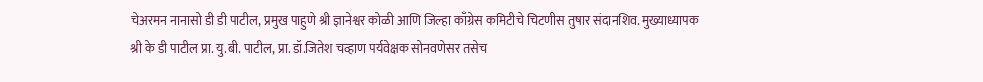चेअरमन नानासो डी डी पाटील, प्रमुख पाहुणे श्री ज्ञानेश्वर कोळी आणि जिल्हा काँग्रेस कमिटीचे चिटणीस तुषार संदानशिव. मुख्याध्यापक श्री के डी पाटील प्रा. यु.बी. पाटील, प्रा. डॉ.जितेश चव्हाण पर्यवेक्षक सोनवणेसर तसेच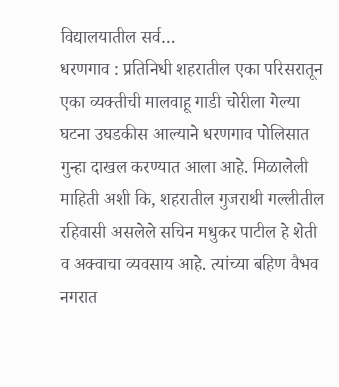विद्यालयातील सर्व…
धरणगाव : प्रतिनिधी शहरातील एका परिसरातून एका व्यक्तीची मालवाहू गाडी चोरीला गेल्या घटना उघडकीस आल्याने धरणगाव पोलिसात गुन्हा दाखल करण्यात आला आहे. मिळालेली माहिती अशी कि, शहरातील गुजराथी गल्लीतील रहिवासी असलेले सचिन मधुकर पाटील हे शेती व अक्वाचा व्यवसाय आहे. त्यांच्या बहिण वैभव नगरात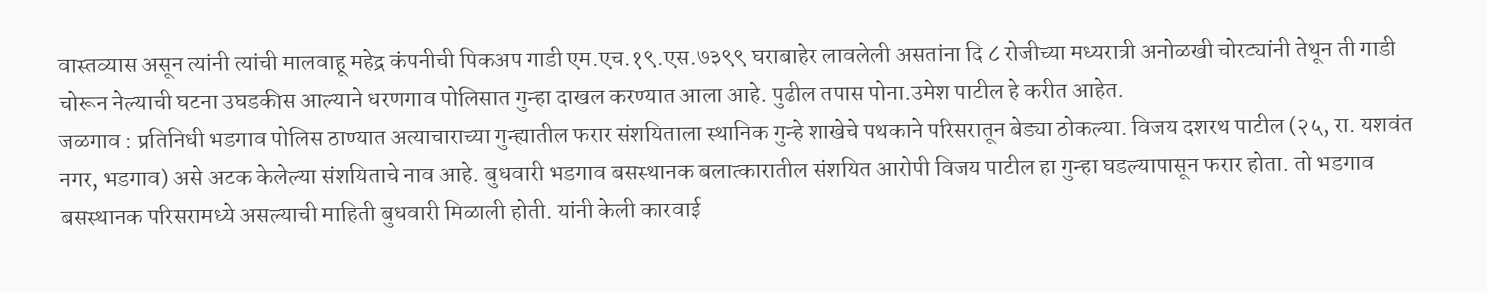वास्तव्यास असून त्यांनी त्यांची मालवाहू महेद्र कंपनीची पिकअप गाडी एम.एच.१९.एस.७३९९ घराबाहेर लावलेली असतांना दि ८ रोजीच्या मध्यरात्री अनोळखी चोरट्यांनी तेथून ती गाडी चोरून नेल्याची घटना उघडकीस आल्याने धरणगाव पोलिसात गुन्हा दाखल करण्यात आला आहे. पुढील तपास पोना.उमेश पाटील हे करीत आहेत.
जळगाव : प्रतिनिधी भडगाव पोलिस ठाण्यात अत्याचाराच्या गुन्ह्यातील फरार संशयिताला स्थानिक गुन्हे शाखेचे पथकाने परिसरातून बेड्या ठोकल्या. विजय दशरथ पाटील (२५, रा. यशवंत नगर, भडगाव) असे अटक केलेल्या संशयिताचे नाव आहे. बुधवारी भडगाव बसस्थानक बलात्कारातील संशयित आरोपी विजय पाटील हा गुन्हा घडल्यापासून फरार होता. तो भडगाव बसस्थानक परिसरामध्ये असल्याची माहिती बुधवारी मिळाली होती. यांनी केली कारवाई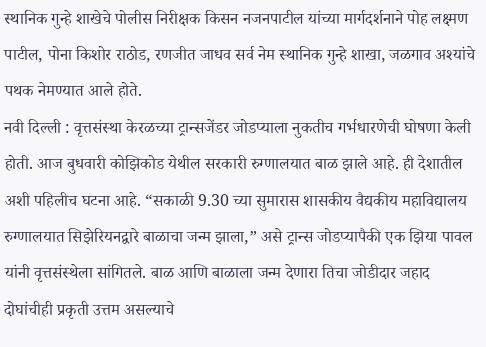स्थानिक गुन्हे शाखेचे पोलीस निरीक्षक किसन नजनपाटील यांच्या मार्गदर्शनाने पोह लक्ष्मण पाटील, पोना किशोर राठोड, रणजीत जाधव सर्व नेम स्थानिक गुन्हे शाखा, जळगाव अश्यांचे पथक नेमण्यात आले होते.
नवी दिल्ली : वृत्तसंस्था केरळच्या ट्रान्सजेंडर जोडप्याला नुकतीच गर्भधारणेची घोषणा केली होती. आज बुधवारी कोझिकोड येथील सरकारी रुग्णालयात बाळ झाले आहे. ही देशातील अशी पहिलीच घटना आहे. “सकाळी 9.30 च्या सुमारास शासकीय वैद्यकीय महाविद्यालय रुग्णालयात सिझेरियनद्वारे बाळाचा जन्म झाला,” असे ट्रान्स जोडप्यापैकी एक झिया पावल यांनी वृत्तसंस्थेला सांगितले. बाळ आणि बाळाला जन्म देणारा तिचा जोडीदार जहाद दोघांचीही प्रकृती उत्तम असल्याचे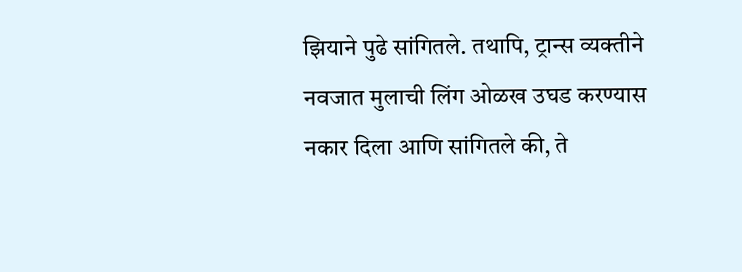झियाने पुढे सांगितले. तथापि, ट्रान्स व्यक्तीने नवजात मुलाची लिंग ओळख उघड करण्यास नकार दिला आणि सांगितले की, ते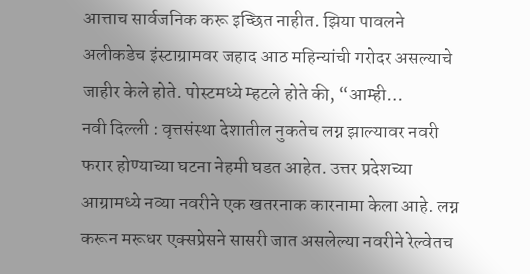आत्ताच सार्वजनिक करू इच्छित नाहीत. झिया पावलने अलीकडेच इंस्टाग्रामवर जहाद आठ महिन्यांची गरोदर असल्याचे जाहीर केले होते. पोस्टमध्ये म्हटले होते की, “आम्ही…
नवी दिल्ली : वृत्तसंस्था देशातील नुकतेच लग्न झाल्यावर नवरी फरार होण्याच्या घटना नेहमी घडत आहेत. उत्तर प्रदेशच्या आग्रामध्ये नव्या नवरीने एक खतरनाक कारनामा केला आहे. लग्न करून मरूधर एक्सप्रेसने सासरी जात असलेल्या नवरीने रेल्वेतच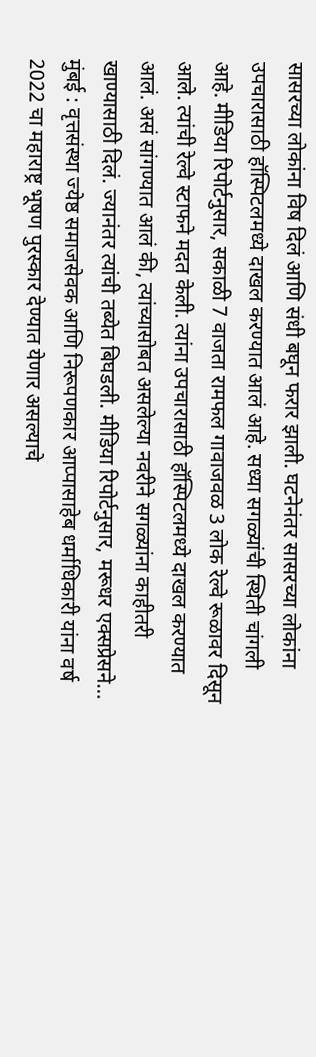सासरच्या लोकांना विष दिलं आणि संधी बघून फरार झाली. घटनेनंतर सासरच्या लोकांना उपचारासाठी हॉस्पिटलमध्ये दाखल करण्यात आलं आहे. सध्या सगळ्यांची स्थिती चांगली आहे. मीडिया रिपोर्टनुसार, सकाळी 7 वाजता रामफल गावाजवळ 3 लोक रेल्वे रूळावर दिसून आले. त्यांची रेल्वे स्टाफने मदत केली. त्यांना उपचारासाठी हॉस्पिटलमध्ये दाखल करण्यात आलं. असं सांगण्यात आलं की, त्यांच्यासोबत असलेल्या नवरीने सगळ्यांना काहीतरी खाण्यासाठी दिलं. ज्यानंतर त्यांची तब्येत बिघडली. मीडिया रिपोर्टनुसार, मरूधर एक्सप्रेसने…
मुंबई : वृत्तसंस्था ज्येष्ठ समाजसेवक आणि निरूपणकार आप्पासाहेब धर्माधिकारी यांना वर्ष 2022 चा महाराष्ट्र भूषण पुरस्कार देण्यात येणार असल्याचे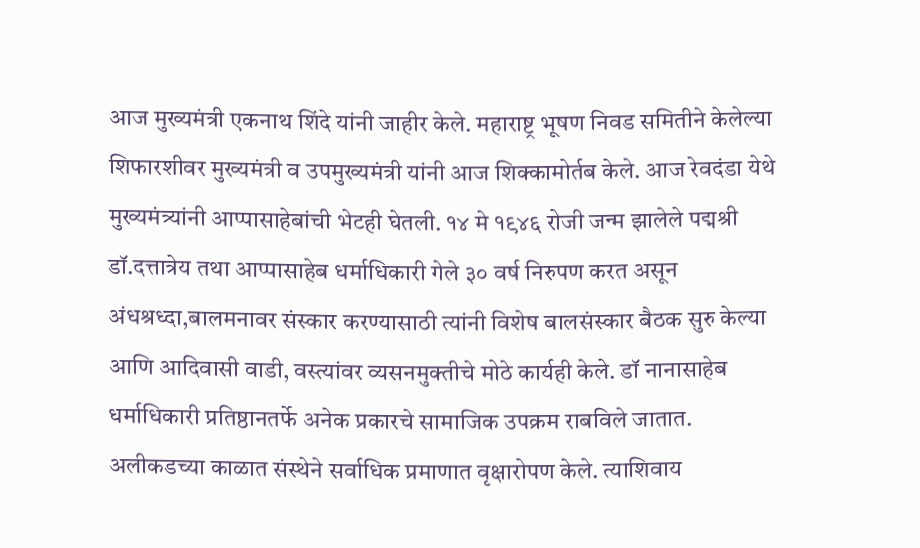आज मुख्यमंत्री एकनाथ शिंदे यांनी जाहीर केले. महाराष्ट्र भूषण निवड समितीने केलेल्या शिफारशीवर मुख्यमंत्री व उपमुख्यमंत्री यांनी आज शिक्कामोर्तब केले. आज रेवदंडा येथे मुख्यमंत्र्यांनी आप्पासाहेबांची भेटही घेतली. १४ मे १९४६ रोजी जन्म झालेले पद्मश्री डॉ.दत्तात्रेय तथा आप्पासाहेब धर्माधिकारी गेले ३० वर्ष निरुपण करत असून अंधश्रध्दा,बालमनावर संस्कार करण्यासाठी त्यांनी विशेष बालसंस्कार बैठक सुरु केल्या आणि आदिवासी वाडी, वस्त्यांवर व्यसनमुक्तीचे मोठे कार्यही केले. डॉ नानासाहेब धर्माधिकारी प्रतिष्ठानतर्फे अनेक प्रकारचे सामाजिक उपक्रम राबविले जातात. अलीकडच्या काळात संस्थेने सर्वाधिक प्रमाणात वृक्षारोपण केले. त्याशिवाय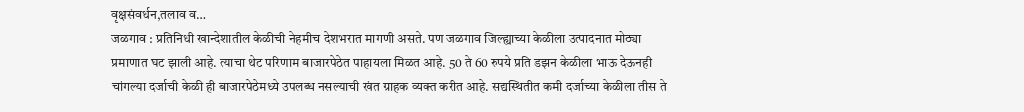वृक्षसंवर्धन,तलाव व…
जळगाव : प्रतिनिधी खान्देशातील केळीची नेहमीच देशभरात मागणी असते. पण जळगाव जिल्ह्याच्या केळीला उत्पादनात मोठ्या प्रमाणात घट झाली आहे. त्याचा थेट परिणाम बाजारपेठेत पाहायला मिळत आहे. 50 ते 60 रुपये प्रति डझन केळीला भाऊ देऊनही चांगल्या दर्जाची केळी ही बाजारपेठेमध्ये उपलब्ध नसल्याची खंत ग्राहक व्यक्त करीत आहे. सद्यस्थितीत कमी दर्जाच्या केळीला तीस ते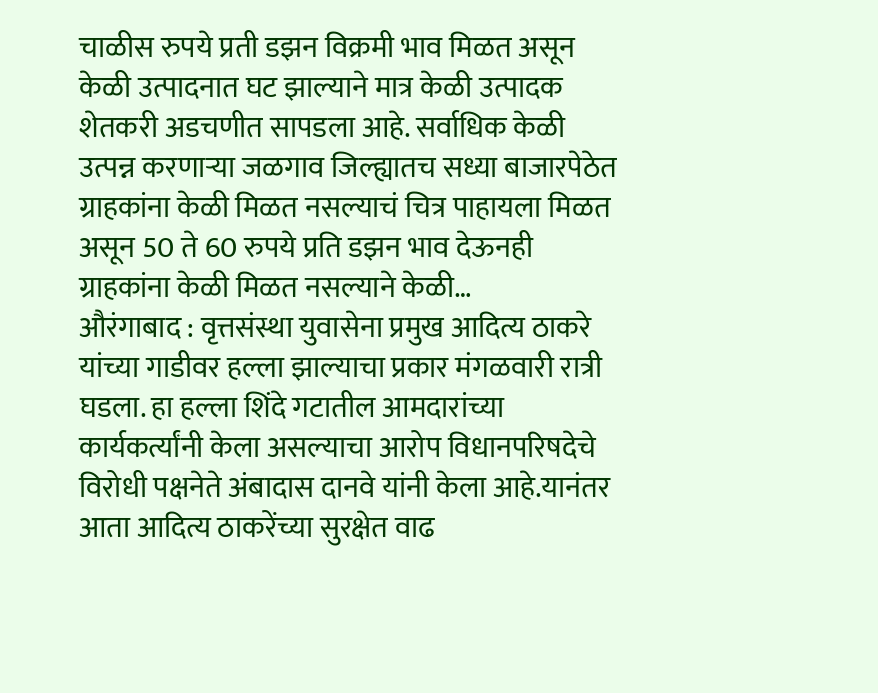चाळीस रुपये प्रती डझन विक्रमी भाव मिळत असून केळी उत्पादनात घट झाल्याने मात्र केळी उत्पादक शेतकरी अडचणीत सापडला आहे. सर्वाधिक केळी उत्पन्न करणाऱ्या जळगाव जिल्ह्यातच सध्या बाजारपेठेत ग्राहकांना केळी मिळत नसल्याचं चित्र पाहायला मिळत असून 50 ते 60 रुपये प्रति डझन भाव देऊनही ग्राहकांना केळी मिळत नसल्याने केळी…
औरंगाबाद : वृत्तसंस्था युवासेना प्रमुख आदित्य ठाकरे यांच्या गाडीवर हल्ला झाल्याचा प्रकार मंगळवारी रात्री घडला. हा हल्ला शिंदे गटातील आमदारांच्या कार्यकर्त्यांनी केला असल्याचा आरोप विधानपरिषदेचे विरोधी पक्षनेते अंबादास दानवे यांनी केला आहे.यानंतर आता आदित्य ठाकरेंच्या सुरक्षेत वाढ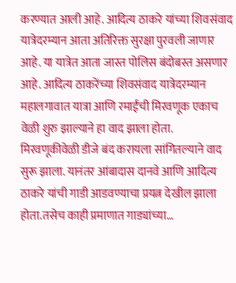करण्यात आली आहे. आदित्य ठाकरे यांच्या शिवसंवाद यात्रेदरम्यान आता अतिरिक्त सुरक्षा पुरवली जाणार आहे. या यात्रेत आता जास्त पोलिस बंदोबस्त असणार आहे. आदित्य ठाकरेंच्या शिवसंवाद यात्रेदरम्यान महालगावात यात्रा आणि रमाईंची मिरवणूक एकाच वेळी शुरु झाल्याने हा वाद झाला होता. मिरवणूकीवेळी डीजे बंद करायला सांगितल्याने वाद सुरू झाला. यानंतर आंबादास दानवे आणि आदित्य ठाकरे यांची गाडी आडवण्याचा प्रयत्न देखील झाला होता.तसेच काही प्रमाणात गाड्यांच्या…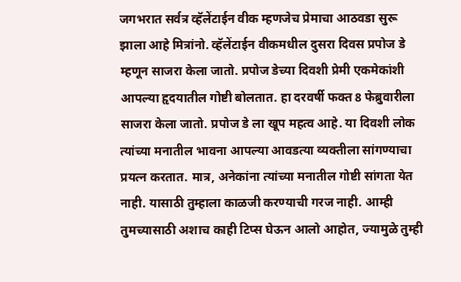जगभरात सर्वत्र व्हॅलेंटाईन वीक म्हणजेच प्रेमाचा आठवडा सुरू झाला आहे मित्रांनो. व्हॅलेंटाईन वीकमधील दुसरा दिवस प्रपोज डे म्हणून साजरा केला जातो. प्रपोज डेच्या दिवशी प्रेमी एकमेकांशी आपल्या हृदयातील गोष्टी बोलतात. हा दरवर्षी फक्त 8 फेब्रुवारीला साजरा केला जातो. प्रपोज डे ला खूप महत्व आहे. या दिवशी लोक त्यांच्या मनातील भावना आपल्या आवडत्या व्यक्तीला सांगण्याचा प्रयत्न करतात. मात्र, अनेकांना त्यांच्या मनातील गोष्टी सांगता येत नाही. यासाठी तुम्हाला काळजी करण्याची गरज नाही. आम्ही तुमच्यासाठी अशाच काही टिप्स घेऊन आलो आहोत, ज्यामुळे तुम्ही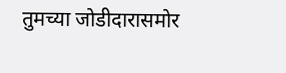तुमच्या जोडीदारासमोर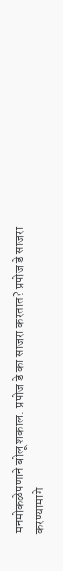मनमोकळेपणाने बोलू शकाल. प्रपोज डे का साजरा करतात? प्रपोज डे साजरा करण्यामागे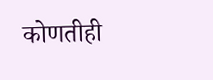कोणतीही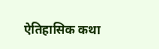ऐतिहासिक कथा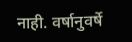नाही. वर्षानुवर्षे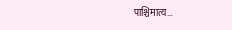पाश्चिमात्य…